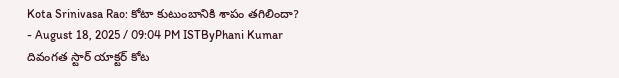Kota Srinivasa Rao: కోటా కుటుంబానికి శాపం తగిలిందా?
- August 18, 2025 / 09:04 PM ISTByPhani Kumar
దివంగత స్టార్ యాక్టర్ కోట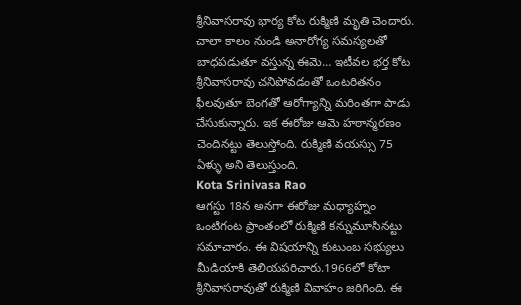శ్రీనివాసరావు భార్య కోట రుక్మిణి మృతి చెందారు. చాలా కాలం నుండి అనారోగ్య సమస్యలతో బాధపడుతూ వస్తున్న ఈమె… ఇటీవల భర్త కోట శ్రీనివాసరావు చనిపోవడంతో ఒంటరితనం ఫీలవుతూ బెంగతో ఆరోగ్యాన్ని మరింతగా పాడు చేసుకున్నారు. ఇక ఈరోజు ఆమె హఠాన్మరణం చెందినట్టు తెలుస్తోంది. రుక్మిణి వయస్సు 75 ఏళ్ళు అని తెలుస్తుంది.
Kota Srinivasa Rao
ఆగస్టు 18న అనగా ఈరోజు మధ్యాహ్నం ఒంటిగంట ప్రాంతంలో రుక్మిణి కన్నుమూసినట్టు సమాచారం. ఈ విషయాన్ని కుటుంబ సభ్యులు మీడియాకి తెలియపరిచారు.1966లో కోటా శ్రీనివాసరావుతో రుక్మిణి వివాహం జరిగింది. ఈ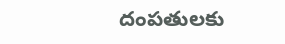దంపతులకు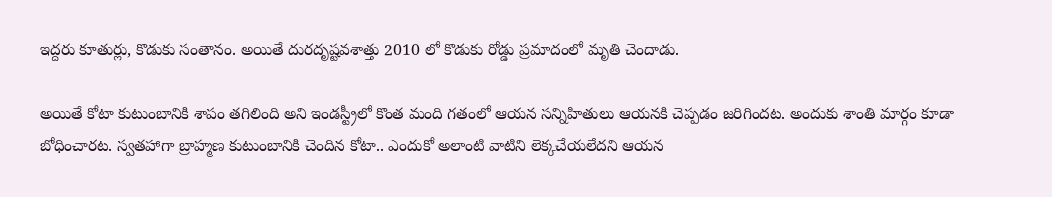ఇద్దరు కూతుర్లు, కొడుకు సంతానం. అయితే దురదృష్టవశాత్తు 2010 లో కొడుకు రోడ్డు ప్రమాదంలో మృతి చెందాడు.

అయితే కోటా కుటుంబానికి శాపం తగిలింది అని ఇండస్ట్రీలో కొంత మంది గతంలో ఆయన సన్నిహితులు ఆయనకి చెప్పడం జరిగిందట. అందుకు శాంతి మార్గం కూడా బోధించారట. స్వతహాగా బ్రాహ్మణ కుటుంబానికి చెందిన కోటా.. ఎందుకో అలాంటి వాటిని లెక్కచేయలేదని ఆయన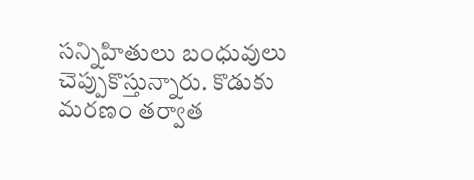సన్నిహితులు బంధువులు చెప్పుకొస్తున్నారు. కొడుకు మరణం తర్వాత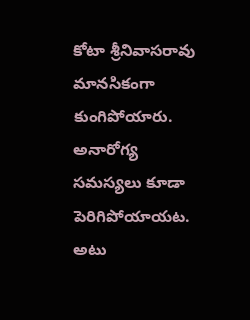కోటా శ్రీనివాసరావు మానసికంగా కుంగిపోయారు. అనారోగ్య సమస్యలు కూడా పెరిగిపోయాయట. అటు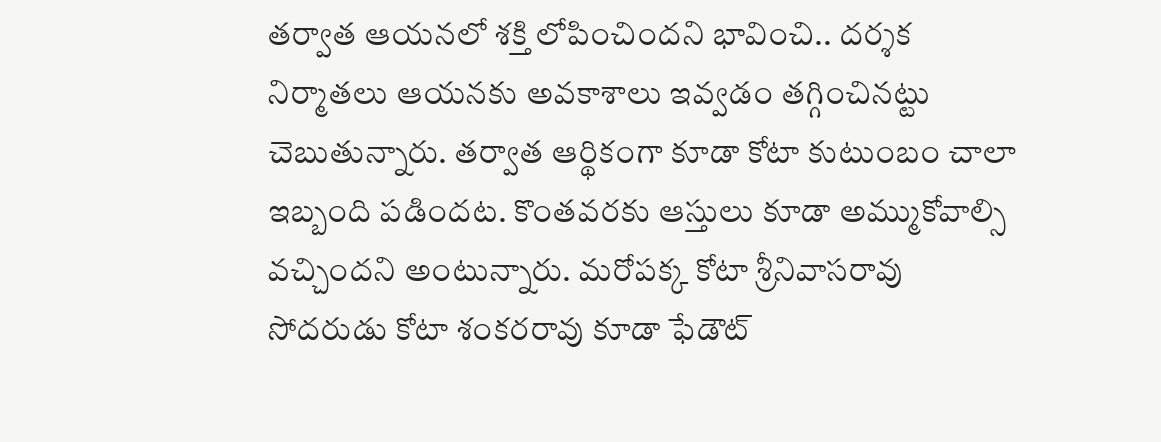తర్వాత ఆయనలో శక్తి లోపించిందని భావించి.. దర్శక నిర్మాతలు ఆయనకు అవకాశాలు ఇవ్వడం తగ్గించినట్టు చెబుతున్నారు. తర్వాత ఆర్థికంగా కూడా కోటా కుటుంబం చాలా ఇబ్బంది పడిందట. కొంతవరకు ఆస్తులు కూడా అమ్ముకోవాల్సి వచ్చిందని అంటున్నారు. మరోపక్క కోటా శ్రీనివాసరావు సోదరుడు కోటా శంకరరావు కూడా ఫేడౌట్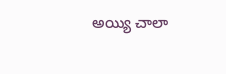అయ్యి చాలా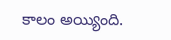కాలం అయ్యింది.